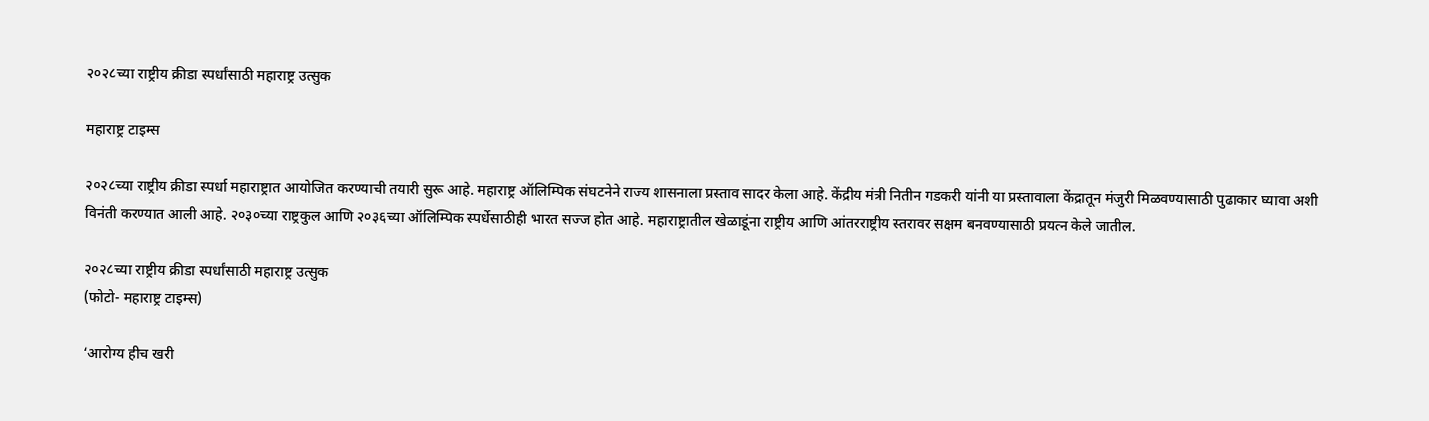२०२८च्या राष्ट्रीय क्रीडा स्पर्धांसाठी महाराष्ट्र उत्सुक

महाराष्ट्र टाइम्स

२०२८च्या राष्ट्रीय क्रीडा स्पर्धा महाराष्ट्रात आयोजित करण्याची तयारी सुरू आहे. महाराष्ट्र ऑलिम्पिक संघटनेने राज्य शासनाला प्रस्ताव सादर केला आहे. केंद्रीय मंत्री नितीन गडकरी यांनी या प्रस्तावाला केंद्रातून मंजुरी मिळवण्यासाठी पुढाकार घ्यावा अशी विनंती करण्यात आली आहे. २०३०च्या राष्ट्रकुल आणि २०३६च्या ऑलिम्पिक स्पर्धेसाठीही भारत सज्ज होत आहे. महाराष्ट्रातील खेळाडूंना राष्ट्रीय आणि आंतरराष्ट्रीय स्तरावर सक्षम बनवण्यासाठी प्रयत्न केले जातील.

२०२८च्या राष्ट्रीय क्रीडा स्पर्धांसाठी महाराष्ट्र उत्सुक
(फोटो- महाराष्ट्र टाइम्स)

‘आरोग्य हीच खरी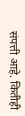संपत्ती आहे. कितीही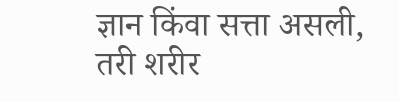ज्ञान किंवा सत्ता असली, तरी शरीर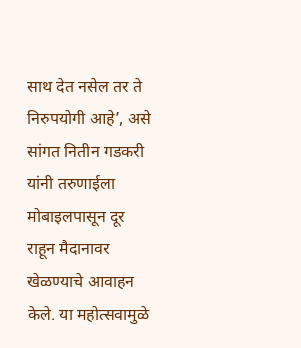साथ देत नसेल तर ते निरुपयोगी आहे’, असे सांगत नितीन गडकरी यांनी तरुणाईला मोबाइलपासून दूर राहून मैदानावर खेळण्याचे आवाहन केले. या महोत्सवामुळे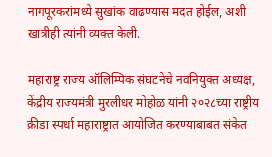नागपूरकरांमध्ये सुखांक वाढण्यास मदत होईल, अशी खात्रीही त्यांनी व्यक्त केली.

महाराष्ट्र राज्य ऑलिम्पिक संघटनेचे नवनियुक्त अध्यक्ष, केंद्रीय राज्यमंत्री मुरलीधर मोहोळ यांनी २०२८च्या राष्ट्रीय क्रीडा स्पर्धा महाराष्ट्रात आयोजित करण्याबाबत संकेत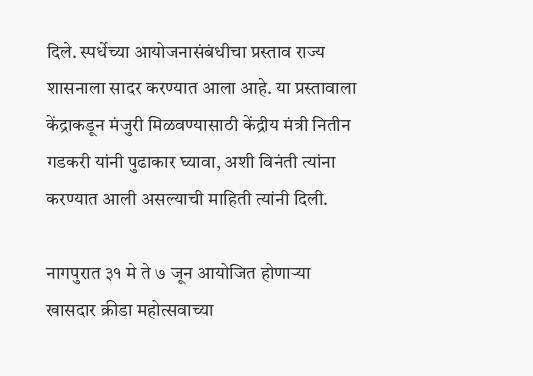दिले. स्पर्धेच्या आयोजनासंबंधीचा प्रस्ताव राज्य शासनाला सादर करण्यात आला आहे. या प्रस्तावाला केंद्राकडून मंजुरी मिळवण्यासाठी केंद्रीय मंत्री नितीन गडकरी यांनी पुढाकार घ्यावा, अशी विनंती त्यांना करण्यात आली असल्याची माहिती त्यांनी दिली.

नागपुरात ३१ मे ते ७ जून आयोजित होणाऱ्या खासदार क्रीडा महोत्सवाच्या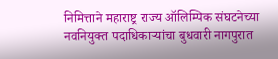निमित्ताने महाराष्ट्र राज्य ऑलिम्पिक संघटनेच्या नवनियुक्त पदाधिकाऱ्यांचा बुधवारी नागपुरात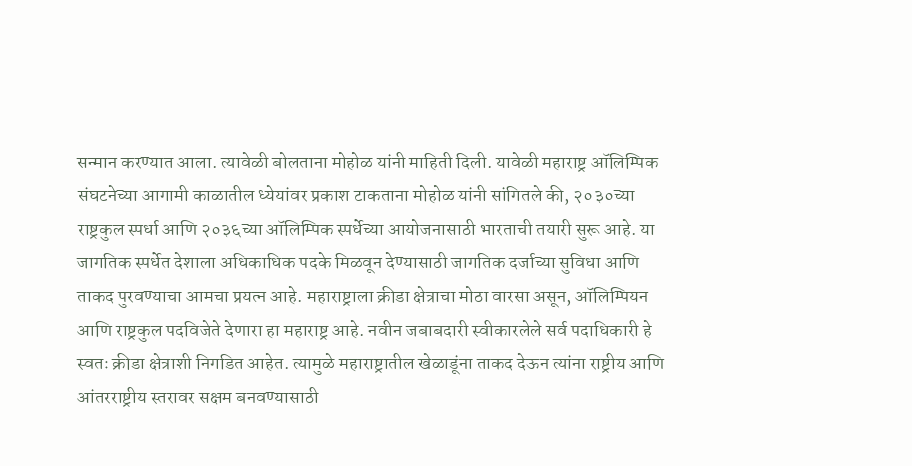सन्मान करण्यात आला. त्यावेळी बोलताना मोहोळ यांनी माहिती दिली. यावेळी महाराष्ट्र ऑलिम्पिक संघटनेच्या आगामी काळातील ध्येयांवर प्रकाश टाकताना मोहोळ यांनी सांगितले की, २०३०च्या राष्ट्रकुल स्पर्धा आणि २०३६च्या ऑलिम्पिक स्पर्धेच्या आयोजनासाठी भारताची तयारी सुरू आहे. या जागतिक स्पर्धेत देशाला अधिकाधिक पदके मिळवून देण्यासाठी जागतिक दर्जाच्या सुविधा आणि ताकद पुरवण्याचा आमचा प्रयत्न आहे. महाराष्ट्राला क्रीडा क्षेत्राचा मोठा वारसा असून, ऑलिम्पियन आणि राष्ट्रकुल पदविजेते देणारा हा महाराष्ट्र आहे. नवीन जबाबदारी स्वीकारलेले सर्व पदाधिकारी हे स्वतः क्रीडा क्षेत्राशी निगडित आहेत. त्यामुळे महाराष्ट्रातील खेळाडूंना ताकद देऊन त्यांना राष्ट्रीय आणि आंतरराष्ट्रीय स्तरावर सक्षम बनवण्यासाठी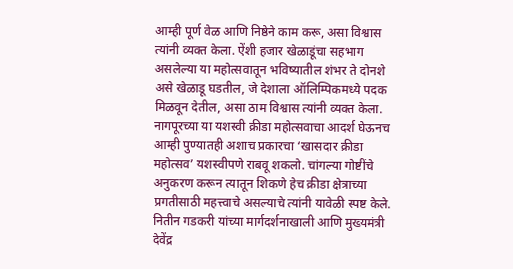आम्ही पूर्ण वेळ आणि निष्ठेने काम करू, असा विश्वास त्यांनी व्यक्त केला. ऐंशी हजार खेळाडूंचा सहभाग असलेल्या या महोत्सवातून भविष्यातील शंभर ते दोनशे असे खेळाडू घडतील, जे देशाला ऑलिम्पिकमध्ये पदक मिळवून देतील, असा ठाम विश्वास त्यांनी व्यक्त केला. नागपूरच्या या यशस्वी क्रीडा महोत्सवाचा आदर्श घेऊनच आम्ही पुण्यातही अशाच प्रकारचा ‘खासदार क्रीडा महोत्सव’ यशस्वीपणे राबवू शकलो. चांगल्या गोष्टींचे अनुकरण करून त्यातून शिकणे हेच क्रीडा क्षेत्राच्या प्रगतीसाठी महत्त्वाचे असल्याचे त्यांनी यावेळी स्पष्ट केले. नितीन गडकरी यांच्या मार्गदर्शनाखाली आणि मुख्यमंत्री देवेंद्र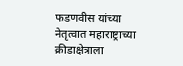फडणवीस यांच्या नेतृत्वात महाराष्ट्राच्या क्रीडाक्षेत्राला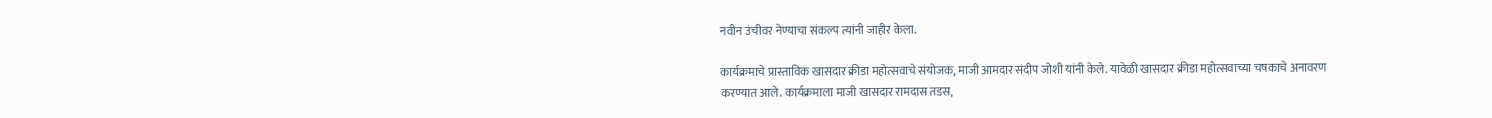नवीन उंचीवर नेण्याचा संकल्प त्यांनी जाहीर केला.

कार्यक्रमाचे प्रास्ताविक खासदार क्रीडा महोत्सवाचे संयोजक, माजी आमदार संदीप जोशी यांनी केले. यावेळी खासदार क्रीडा महोत्सवाच्या चषकाचे अनावरण करण्यात आले. कार्यक्रमाला माजी खासदार रामदास तडस,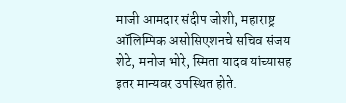माजी आमदार संदीप जोशी, महाराष्ट्र ऑलिम्पिक असोसिएशनचे सचिव संजय शेटे, मनोज भोरे, स्मिता यादव यांच्यासह इतर मान्यवर उपस्थित होते.